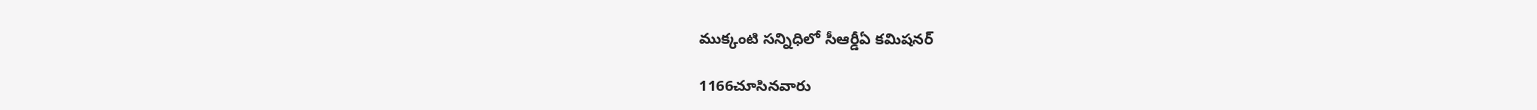ముక్కంటి సన్నిధిలో సీఆర్డీఏ కమిషనర్

1166చూసినవారు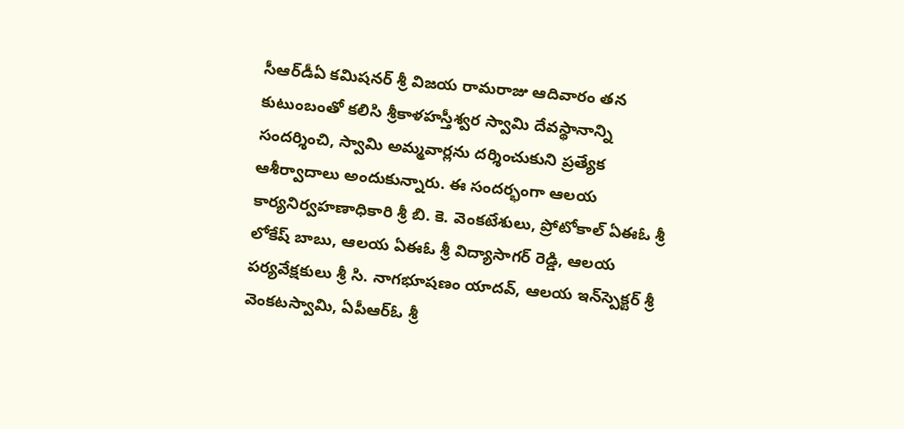సీఆర్‌డీఏ కమిషనర్ శ్రీ విజయ రామరాజు ఆదివారం తన కుటుంబంతో కలిసి శ్రీకాళహస్తీశ్వర స్వామి దేవస్థానాన్ని సందర్శించి, స్వామి అమ్మవార్లను దర్శించుకుని ప్రత్యేక ఆశీర్వాదాలు అందుకున్నారు. ఈ సందర్భంగా ఆలయ కార్యనిర్వహణాధికారి శ్రీ బి. కె. వెంకటేశులు, ప్రోటోకాల్ ఏఈఓ శ్రీ లోకేష్ బాబు, ఆలయ ఏఈఓ శ్రీ విద్యాసాగర్ రెడ్డి, ఆలయ పర్యవేక్షకులు శ్రీ సి. నాగభూషణం యాదవ్, ఆలయ ఇన్‌స్పెక్టర్ శ్రీ వెంకటస్వామి, ఏపీఆర్‌ఓ శ్రీ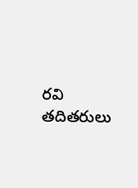రవి తదితరులు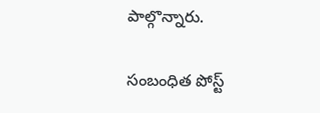పాల్గొన్నారు.

సంబంధిత పోస్ట్